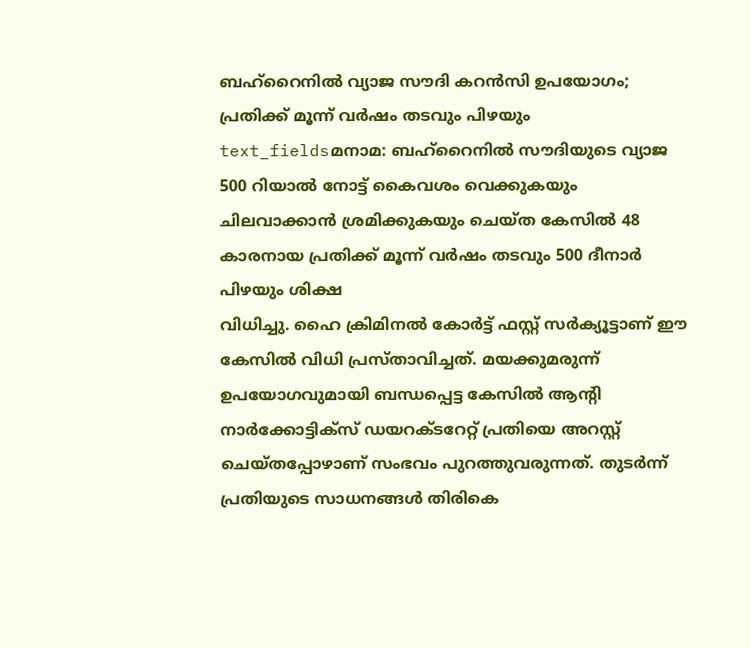ബഹ്റൈനിൽ വ്യാജ സൗദി കറൻസി ഉപയോഗം; പ്രതിക്ക് മൂന്ന് വർഷം തടവും പിഴയും
text_fieldsമനാമ: ബഹ്റൈനിൽ സൗദിയുടെ വ്യാജ 500 റിയാൽ നോട്ട് കൈവശം വെക്കുകയും ചിലവാക്കാൻ ശ്രമിക്കുകയും ചെയ്ത കേസിൽ 48 കാരനായ പ്രതിക്ക് മൂന്ന് വർഷം തടവും 500 ദീനാർ പിഴയും ശിക്ഷ
വിധിച്ചു. ഹൈ ക്രിമിനൽ കോർട്ട് ഫസ്റ്റ് സർക്യൂട്ടാണ് ഈ കേസിൽ വിധി പ്രസ്താവിച്ചത്. മയക്കുമരുന്ന് ഉപയോഗവുമായി ബന്ധപ്പെട്ട കേസിൽ ആന്റി നാർക്കോട്ടിക്സ് ഡയറക്ടറേറ്റ് പ്രതിയെ അറസ്റ്റ് ചെയ്തപ്പോഴാണ് സംഭവം പുറത്തുവരുന്നത്. തുടർന്ന് പ്രതിയുടെ സാധനങ്ങൾ തിരികെ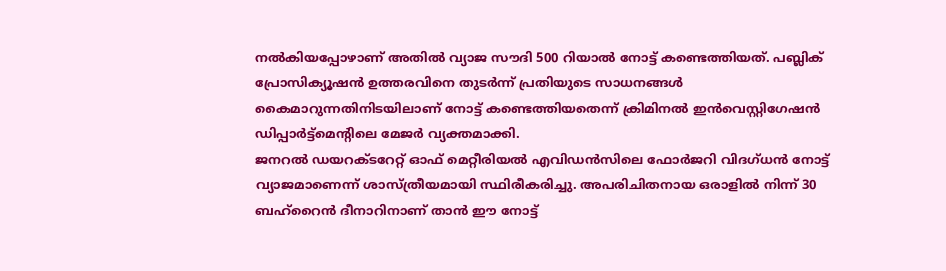നൽകിയപ്പോഴാണ് അതിൽ വ്യാജ സൗദി 500 റിയാൽ നോട്ട് കണ്ടെത്തിയത്. പബ്ലിക് പ്രോസിക്യൂഷൻ ഉത്തരവിനെ തുടർന്ന് പ്രതിയുടെ സാധനങ്ങൾ കൈമാറുന്നതിനിടയിലാണ് നോട്ട് കണ്ടെത്തിയതെന്ന് ക്രിമിനൽ ഇൻവെസ്റ്റിഗേഷൻ ഡിപ്പാർട്ട്മെന്റിലെ മേജർ വ്യക്തമാക്കി.
ജനറൽ ഡയറക്ടറേറ്റ് ഓഫ് മെറ്റീരിയൽ എവിഡൻസിലെ ഫോർജറി വിദഗ്ധൻ നോട്ട് വ്യാജമാണെന്ന് ശാസ്ത്രീയമായി സ്ഥിരീകരിച്ചു. അപരിചിതനായ ഒരാളിൽ നിന്ന് 30 ബഹ്റൈൻ ദീനാറിനാണ് താൻ ഈ നോട്ട്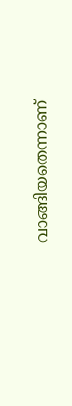വാങ്ങിയതെന്നാണ്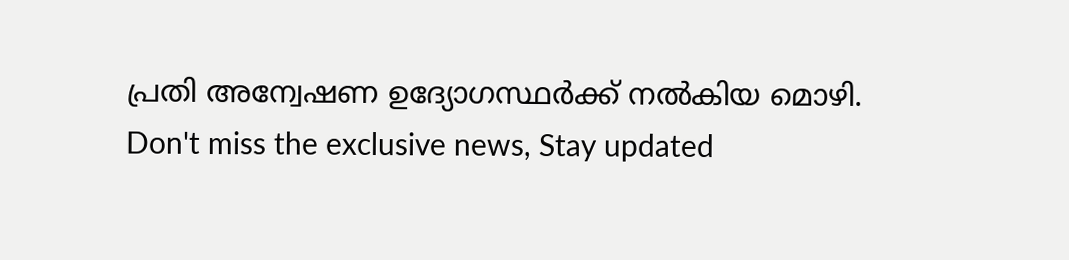പ്രതി അന്വേഷണ ഉദ്യോഗസ്ഥർക്ക് നൽകിയ മൊഴി.
Don't miss the exclusive news, Stay updated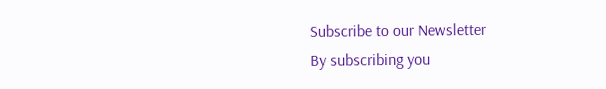Subscribe to our Newsletter
By subscribing you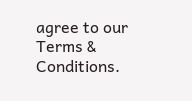agree to our Terms & Conditions.